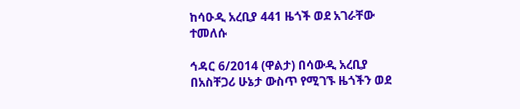ከሳዑዲ አረቢያ 441 ዜጎች ወደ አገራቸው ተመለሱ

ኅዳር 6/2014 (ዋልታ) በሳውዲ አረቢያ በአስቸጋሪ ሁኔታ ውስጥ የሚገኙ ዜጎችን ወደ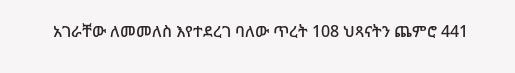አገራቸው ለመመለስ እየተደረገ ባለው ጥረት 108 ህጻናትን ጨምሮ 441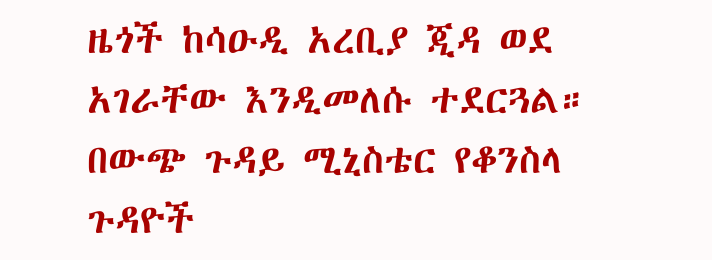ዜጎች ከሳዑዲ አረቢያ ጂዳ ወደ አገራቸው እንዲመለሱ ተደርጓል።
በውጭ ጉዳይ ሚኒስቴር የቆንስላ ጉዳዮች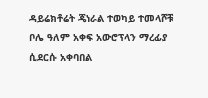ዳይሬክቶሬት ጄነራል ተወካይ ተመላሾቹ ቦሌ ዓለም አቀፍ አውሮፕላን ማረፊያ ሲደርሱ አቀባበል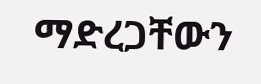ማድረጋቸውን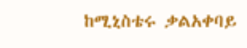ከሚኒስቴሩ ቃልአቀባይ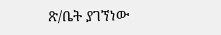ጽ/ቤት ያገኘነው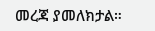መረጃ ያመለክታል።